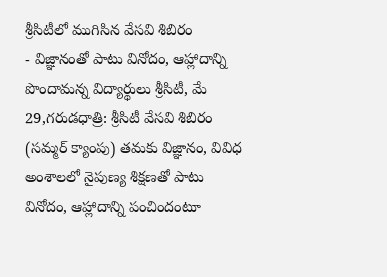శ్రీసిటీలో ముగిసిన వేసవి శిబిరం
- విజ్ఞానంతో పాటు వినోదం, ఆహ్లాదాన్ని పొందామన్న విద్యార్థులు శ్రీసిటీ, మే 29,గరుడధాత్రి: శ్రీసిటీ వేసవి శిబిరం (సమ్మర్ క్యాంపు) తమకు విజ్ఞానం, వివిధ అంశాలలో నైపుణ్య శిక్షణతో పాటు వినోదం, ఆహ్లాదాన్ని పంచిందంటూ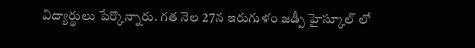విద్యార్థులు పేర్కొన్నారు. గత నెల 27న ఇరుగుళం జడ్పీ హైస్కూల్ లో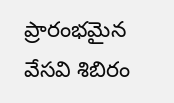ప్రారంభమైన వేసవి శిబిరం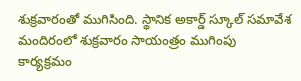శుక్రవారంతో ముగిసింది. స్థానిక అకార్డ్ స్కూల్ సమావేశ మందిరంలో శుక్రవారం సాయంత్రం ముగింపు కార్యక్రమం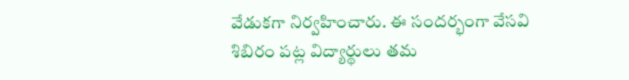వేడుకగా నిర్వహించారు. ఈ సందర్భంగా వేసవి శిబిరం పట్ల విద్యార్థులు తమ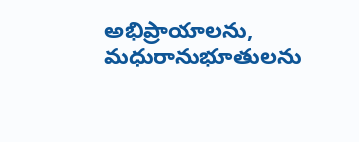అభిప్రాయాలను, మధురానుభూతులను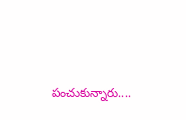పంచుకున్నారు....